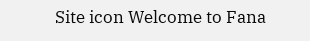Site icon Welcome to Fana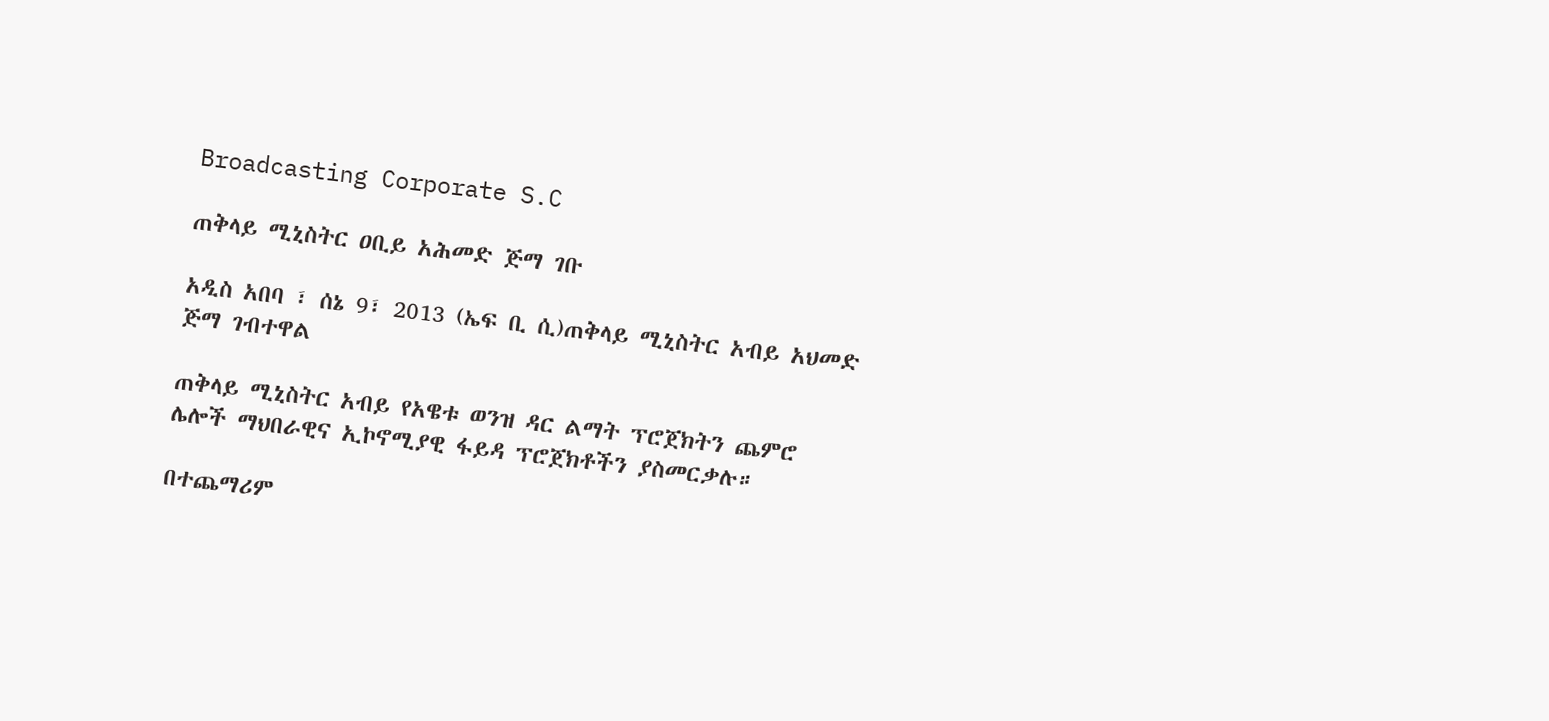Broadcasting Corporate S.C

ጠቅላይ ሚኒስትር ዐቢይ አሕመድ ጅማ ገቡ

አዲስ አበባ ፣ ሰኔ 9፣ 2013 (ኤፍ ቢ ሲ)ጠቅላይ ሚኒስትር አብይ አህመድ ጅማ ገብተዋል

ጠቅላይ ሚኒስትር አብይ የአዌቱ ወንዝ ዳር ልማት ፕሮጀክትን ጨምሮ ሌሎች ማህበራዊና ኢኮኖሚያዊ ፋይዳ ፕሮጀክቶችን ያስመርቃሉ።

በተጨማሪም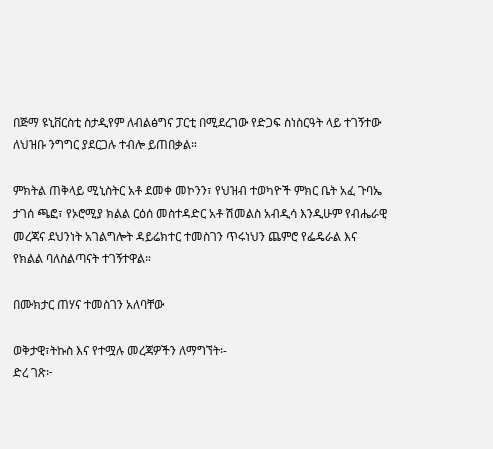በጅማ ዩኒቨርስቲ ስታዲየም ለብልፅግና ፓርቲ በሚደረገው የድጋፍ ስነስርዓት ላይ ተገኝተው ለህዝቡ ንግግር ያደርጋሉ ተብሎ ይጠበቃል።

ምክትል ጠቅላይ ሚኒስትር አቶ ደመቀ መኮንን፣ የህዝብ ተወካዮች ምክር ቤት አፈ ጉባኤ ታገሰ ጫፎ፣ የኦሮሚያ ክልል ርዕሰ መስተዳድር አቶ ሽመልስ አብዲሳ እንዲሁም የብሔራዊ መረጃና ደህንነት አገልግሎት ዳይሬክተር ተመስገን ጥሩነህን ጨምሮ የፌዴራል እና የክልል ባለስልጣናት ተገኝተዋል።

በሙክታር ጠሃና ተመስገን አለባቸው

ወቅታዊ፣ትኩስ እና የተሟሉ መረጃዎችን ለማግኘት፡-
ድረ ገጽ፦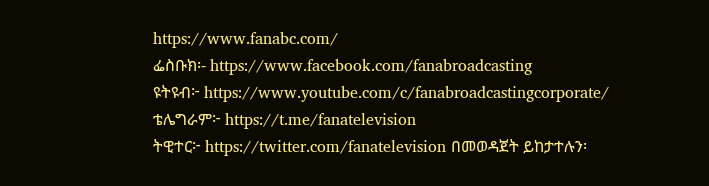https://www.fanabc.com/
ፌስቡክ፡- https://www.facebook.com/fanabroadcasting
ዩትዩብ፦ https://www.youtube.com/c/fanabroadcastingcorporate/
ቴሌግራም፦ https://t.me/fanatelevision
ትዊተር፦ https://twitter.com/fanatelevision በመወዳጀት ይከታተሉን፡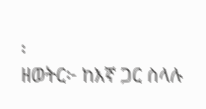፡
ዘወትር፦ ከእኛ ጋር ስላሉ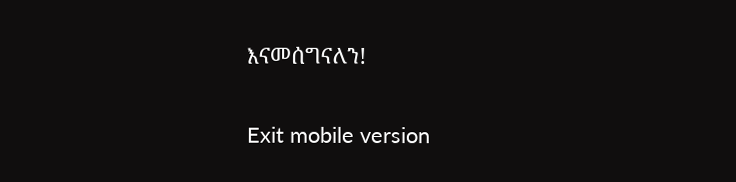እናመሰግናለን!

Exit mobile version